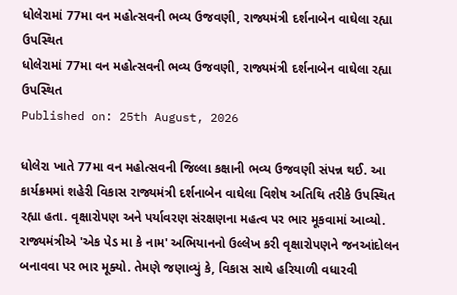ધોલેરામાં 77મા વન મહોત્સવની ભવ્ય ઉજવણી, રાજ્યમંત્રી દર્શનાબેન વાઘેલા રહ્યા ઉપસ્થિત
ધોલેરામાં 77મા વન મહોત્સવની ભવ્ય ઉજવણી, રાજ્યમંત્રી દર્શનાબેન વાઘેલા રહ્યા ઉપસ્થિત
Published on: 25th August, 2026

ધોલેરા ખાતે 77મા વન મહોત્સવની જિલ્લા કક્ષાની ભવ્ય ઉજવણી સંપન્ન થઈ. આ કાર્યક્રમમાં શહેરી વિકાસ રાજ્યમંત્રી દર્શનાબેન વાઘેલા વિશેષ અતિથિ તરીકે ઉપસ્થિત રહ્યા હતા. વૃક્ષારોપણ અને પર્યાવરણ સંરક્ષણના મહત્વ પર ભાર મૂકવામાં આવ્યો. રાજ્યમંત્રીએ 'એક પેડ મા કે નામ' અભિયાનનો ઉલ્લેખ કરી વૃક્ષારોપણને જનઆંદોલન બનાવવા પર ભાર મૂક્યો. તેમણે જણાવ્યું કે, વિકાસ સાથે હરિયાળી વધારવી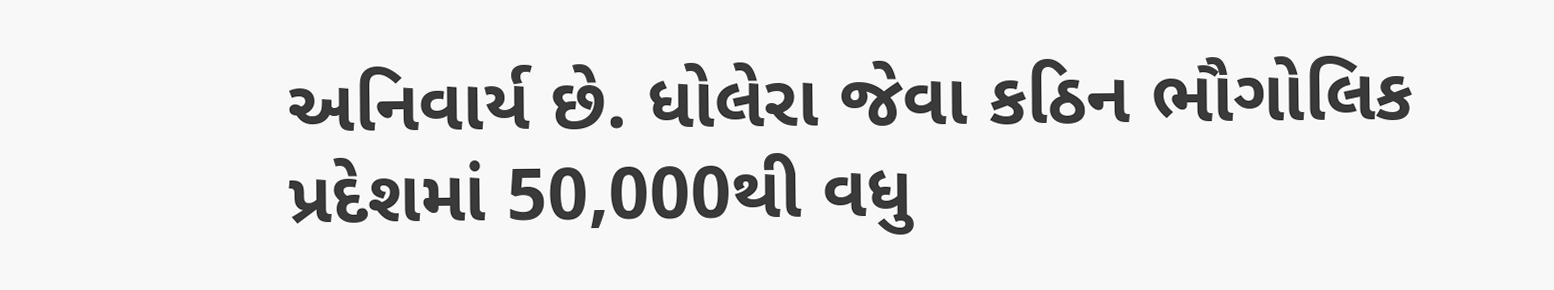અનિવાર્ય છે. ધોલેરા જેવા કઠિન ભૌગોલિક પ્રદેશમાં 50,000થી વધુ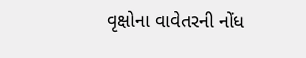વૃક્ષોના વાવેતરની નોંધ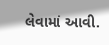લેવામાં આવી.